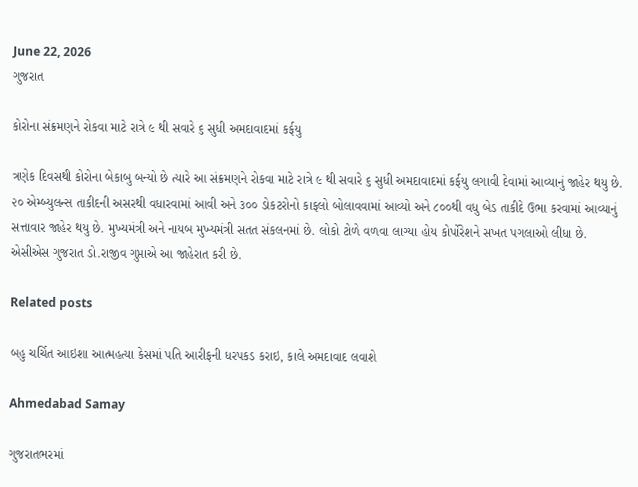June 22, 2026
ગુજરાત

કોરોના સંક્રમણને રોકવા માટે રાત્રે ૯ થી સવારે ૬ સુધી અમદાવાદમાં કર્ફયુ

ત્રણેક દિવસથી કોરોના બેકાબુ બન્યો છે ત્યારે આ સંક્રમણને રોકવા માટે રાત્રે ૯ થી સવારે ૬ સુધી અમદાવાદમાં કર્ફયુ લગાવી દેવામાં આવ્યાનું જાહેર થયુ છે. ૨૦ એમ્બ્યુલન્સ તાકીદની અસરથી વધારવામાં આવી અને ૩૦૦ ડોકટરોનો કાફલો બોલાવવામાં આવ્યો અને ૮૦૦થી વધુ બેડ તાકીદે ઉભા કરવામાં આવ્યાનું સત્તાવાર જાહેર થયુ છે. મુખ્યમંત્રી અને નાયબ મુખ્યમંત્રી સતત સંકલનમાં છે. લોકો ટોળે વળવા લાગ્યા હોય કોર્પોરેશને સખત પગલાઓ લીધા છે. એસીએસ ગુજરાત ડો.રાજીવ ગુપ્તાએ આ જાહેરાત કરી છે.

Related posts

બહુ ચર્ચિત આઇશા આત્મહત્યા કેસમાં પતિ આરીફની ધરપકડ કરાઇ, કાલે અમદાવાદ લવાશે

Ahmedabad Samay

ગુજરાતભરમાં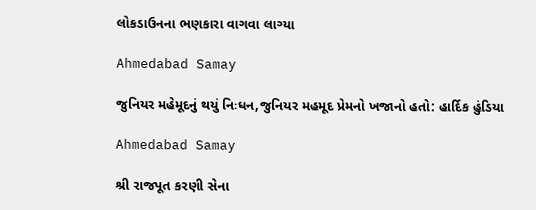લોકડાઉનના ભણકારા વાગવા લાગ્યા

Ahmedabad Samay

જુનિયર મહેમૂદનું થયું નિઃધન,જુનિયર મહમૂદ પ્રેમનો ખજાનો હતો: હાર્દિક હુંડિયા

Ahmedabad Samay

શ્રી રાજપૂત કરણી સેના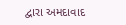દ્વારા અમદાવાદ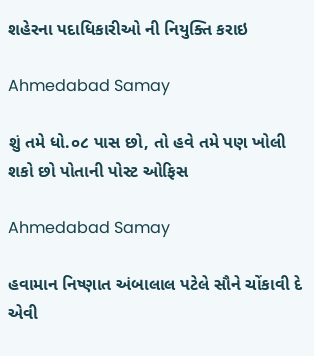શહેરના પદાધિકારીઓ ની નિયુક્તિ કરાઇ

Ahmedabad Samay

શું તમે ધો.૦૮ પાસ છો, તો હવે તમે પણ ખોલી શકો છો પોતાની પોસ્ટ ઓફિસ

Ahmedabad Samay

હવામાન નિષ્ણાત અંબાલાલ પટેલે સૌને ચોંકાવી દે એવી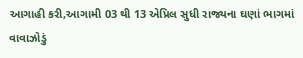આગાહી કરી,આગામી 03 થી 13 એપ્રિલ સુધી રાજ્યના ઘણાં ભાગમાં વાવાઝોડું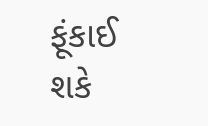ફૂંકાઈ શકે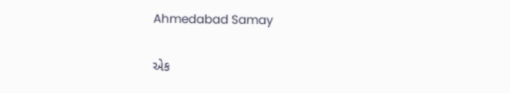Ahmedabad Samay

એક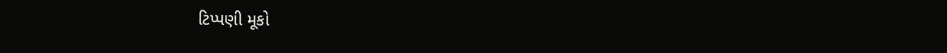ટિપ્પણી મૂકો